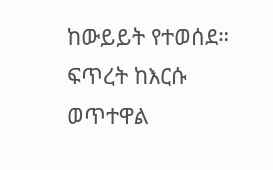ከውይይት የተወሰደ። ፍጥረት ከእርሱ ወጥተዋል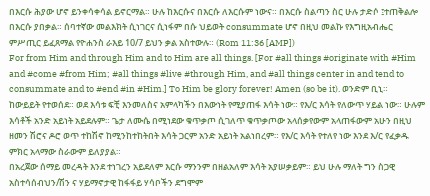በእርሱ ሕያው ሆኖ ይንቀሳቀሳል ይኖርማል። ሁሉ ከእርሱና በእርሱ ለእርሱም ነውና። በእርሱ ስልጣን ስር ሁሉ ታድሶ ፤ተጠቅልሎ በእርሱ ያበቃል። ሰባተኛው መልእክት ሲነገርና ሲነፋም በሱ ህይወት consummate ሆኖ በዚህ መልኩ የእግዚአብሔር ምሥጢር ይፈጸማል የዮሐንስ ራእይ 10/7 ይህን ቃል አስተውሉ። (Rom 11:36 [AMP])
For from Him and through Him and to Him are all things. [For #all things #originate with #Him and #come #from Him; #all things #live #through Him, and #all things center in and tend to consummate and to #end #in #Him.] To Him be glory forever! Amen (so be it). ወንድም ቢኒ።
ከውይይት የተወሰደ። ወደ እሳቱ ፍቺ እንመለስና አምላካችን በእውነት የሚያጠፋ እሳት ነው። የእ/ር እሳት የለውጥ ሃይል ነው። ሁሉም እሳቶች አንድ አይነት አይደሉም። ጌታ ለሙሴ በሚነደው ቁጥቃጦ ሲገለጥ ቁጥቃጦው አላሰቃየውም አላጠፋውም አሁን በዚህ ዘመን ሽሮና ዶሮ ወጥ ተከሽኖ ከሚንከተከትበት እሳት ጋርም አንድ አይነት አልነበረም። የእ/ር እሳት የተለየ ነው እንደ እ/ር የፈቃዱ ምክር አላማው ስራውም ይለያያል።
በአረጀው ሰማይ መረዳት እንደ ተነገረን አይደለም እርሱ ማንንም በዘልአለም እሳት አያሠቃይም። ይህ ሁሉ ማለት ግን ስጋዊ አስተሳሰብህን/ሽን ና ሃይማኖታዊ ከፋፋይ ሃሳቦችን ደግሞም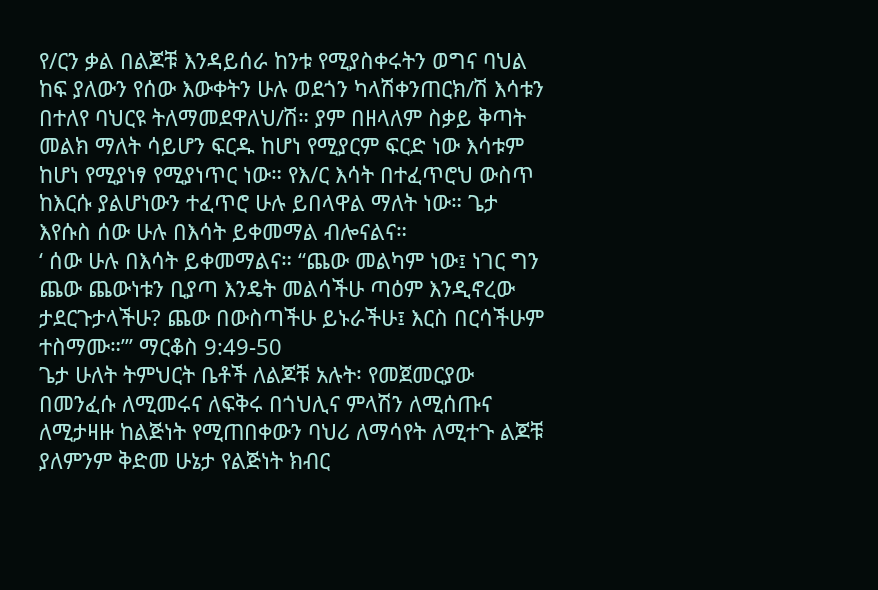የ/ርን ቃል በልጆቹ እንዳይሰራ ከንቱ የሚያስቀሩትን ወግና ባህል ከፍ ያለውን የሰው እውቀትን ሁሉ ወደጎን ካላሽቀንጠርክ/ሽ እሳቱን በተለየ ባህርዩ ትለማመደዋለህ/ሽ። ያም በዘላለም ስቃይ ቅጣት መልክ ማለት ሳይሆን ፍርዱ ከሆነ የሚያርም ፍርድ ነው እሳቱም ከሆነ የሚያነፃ የሚያነጥር ነው። የእ/ር እሳት በተፈጥሮህ ውስጥ ከእርሱ ያልሆነውን ተፈጥሮ ሁሉ ይበላዋል ማለት ነው። ጌታ እየሱስ ሰው ሁሉ በእሳት ይቀመማል ብሎናልና።
‘ ሰው ሁሉ በእሳት ይቀመማልና። “ጨው መልካም ነው፤ ነገር ግን ጨው ጨውነቱን ቢያጣ እንዴት መልሳችሁ ጣዕም እንዲኖረው ታደርጉታላችሁ? ጨው በውስጣችሁ ይኑራችሁ፤ እርስ በርሳችሁም ተስማሙ።”’ ማርቆስ 9:49-50
ጌታ ሁለት ትምህርት ቤቶች ለልጆቹ አሉት፡ የመጀመርያው በመንፈሱ ለሚመሩና ለፍቅሩ በጎህሊና ምላሽን ለሚሰጡና ለሚታዛዙ ከልጅነት የሚጠበቀውን ባህሪ ለማሳየት ለሚተጉ ልጆቹ ያለምንም ቅድመ ሁኔታ የልጅነት ክብር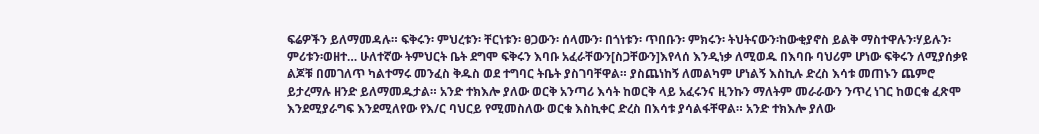ፍሬዎችን ይለማመዳሉ። ፍቅሩን፡ ምህረቱን፡ ቸርነቱን፡ ፀጋውን፡ ሰላሙን፡ በጎነቱን፡ ጥበቡን፡ ምክሩን፡ ትህትናውን፡ከውቂያኖስ ይልቅ ማስተዋሉን፡ሃይሉን፡ምሪቱን፡ወዘተ… ሁለተኛው ትምህርት ቤት ደግሞ ፍቅሩን እባቡ አፈራቸውን[ስጋቸውን]እየላሰ እንዲነቃ ለሚወዱ በእባቡ ባህሪም ሆነው ፍቅሩን ለሚያሰቃዩ ልጆቹ በመገለጥ ካልተማሩ መንፈስ ቅዱስ ወደ ተግባር ትቤት ያስገባቸዋል። ያስጨነከኝ ለመልካም ሆነልኝ እስኪሉ ድረስ እሳቱ መጠኑን ጨምሮ ይታረማሉ ዘንድ ይለማመዱታል። አንድ ተክእሎ ያለው ወርቅ አንጣሪ እሳት ከወርቅ ላይ አፈሩንና ዚንኩን ማለትም መራራውን ንጥረ ነገር ከወርቁ ፈጽሞ እንደሚያራግፍ እንደሚለየው የእ/ር ባህርይ የሚመስለው ወርቁ እስኪቀር ድረስ በእሳቱ ያሳልፋቸዋል። አንድ ተክእሎ ያለው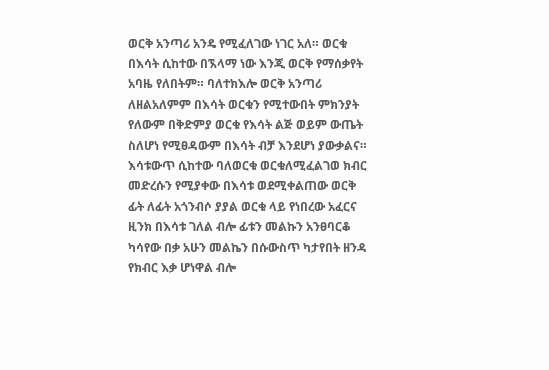ወርቅ አንጣሪ አንዴ የሚፈለገው ነገር አለ። ወርቁ በእሳት ሲከተው በኧላማ ነው እንጂ ወርቅ የማሰቃየት አባዜ የለበትም። ባለተክእሎ ወርቅ አንጣሪ ለዘልአለምም በእሳት ወርቁን የሚተውበት ምክንያት የለውም በቅድምያ ወርቁ የእሳት ልጅ ወይም ውጤት ስለሆነ የሚፀዳውም በእሳት ብቻ እንደሆነ ያውቃልና።
እሳቱውጥ ሲከተው ባለወርቁ ወርቁለሚፈልገወ ክብር መድረሱን የሚያቀው በእሳቱ ወደሚቀልጠው ወርቅ ፊት ለፊት አጎንብሶ ያያል ወርቁ ላይ የነበረው አፈርና ዚንክ በእሳቱ ገለል ብሎ ፊቱን መልኩን አንፀባርቆ ካሳየው በቃ አሁን መልኬን በሱውስጥ ካታየበት ዘንዳ የክብር እቃ ሆነዋል ብሎ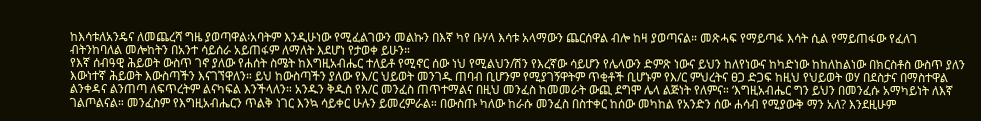ከእሳቱለአንዴና ለመጨረሻ ግዜ ያወጣዋል፡አባትም እንዲሁነው የሚፈልገውን መልኩን በእኛ ካየ ቡሃላ እሳቱ አላማውን ጨርሰዋል ብሎ ከዛ ያወጣናል። መጽሓፍ የማይጣፋ እሳት ሲል የማይጠፋው የፈለገ ብትንከባለል መሎከትን በአንተ ሳይሰራ አይጠፋም ለማለት እደሆነ የታወቀ ይሁን።
የእኛ ሰብዓዊ ሕይወት ውስጥ ገኖ ያለው የሐሰት ስሜት ከእግዚአብሔር ተለይቶ የሚኖር ሰው ነህ የሚልህን/ሽን የእረኛው ሳይሆን የሌላውን ድምጽ ነውና ይህን ከለየነውና ከካድነው ከከለከልነው በክርስቶስ ውስጥ ያለን እውነተኛ ሕይወት እውስጣችን እናገኘዋለን። ይህ ከውስጣችን ያለው የእ/ር ህይወት መንገዱ ጠባብ ቢሆንም የሚያገኝዋትም ጥቂቶች ቢሆኑም የእ/ር ምህረትና ፀጋ ድጋፍ ከዚህ የህይወት ወሃ በደስታና በማስተዋል ልንቀዳና ልንጠጣ ለፍጥረትም ልናካፍል እንችላለን። አንዱን ቅዱስ የእ/ር መንፈስ ጠጥተማልና በዚህ መንፈስ ከመመራት ውጪ ደግሞ ሌላ ልጅነት የለምና። ‘እግዚአብሔር ግን ይህን በመንፈሱ አማካይነት ለእኛ ገልጦልናል። መንፈስም የእግዚአብሔርን ጥልቅ ነገር እንኳ ሳይቀር ሁሉን ይመረምራል። በውስጡ ካለው ከራሱ መንፈስ በስተቀር ከሰው መካከል የአንድን ሰው ሐሳብ የሚያውቅ ማን አለ? እንደዚሁም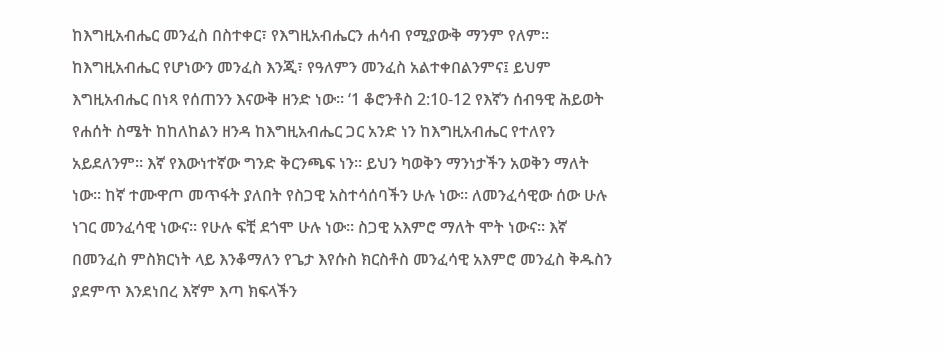ከእግዚአብሔር መንፈስ በስተቀር፣ የእግዚአብሔርን ሐሳብ የሚያውቅ ማንም የለም። ከእግዚአብሔር የሆነውን መንፈስ እንጂ፣ የዓለምን መንፈስ አልተቀበልንምና፤ ይህም እግዚአብሔር በነጻ የሰጠንን እናውቅ ዘንድ ነው። ‘1 ቆሮንቶስ 2:10-12 የእኛን ሰብዓዊ ሕይወት የሐሰት ስሜት ከከለከልን ዘንዳ ከእግዚአብሔር ጋር አንድ ነን ከእግዚአብሔር የተለየን አይደለንም። እኛ የእውነተኛው ግንድ ቅርንጫፍ ነን። ይህን ካወቅን ማንነታችን አወቅን ማለት ነው። ከኛ ተሙዋጦ መጥፋት ያለበት የስጋዊ አስተሳሰባችን ሁሉ ነው። ለመንፈሳዊው ሰው ሁሉ ነገር መንፈሳዊ ነውና። የሁሉ ፍቺ ደጎሞ ሁሉ ነው። ስጋዊ አእምሮ ማለት ሞት ነውና። እኛ በመንፈስ ምስክርነት ላይ እንቆማለን የጌታ እየሱስ ክርስቶስ መንፈሳዊ አእምሮ መንፈስ ቅዱስን ያደምጥ እንደነበረ እኛም እጣ ክፍላችን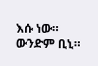እሱ ነው። ውንድም ቢኒ።